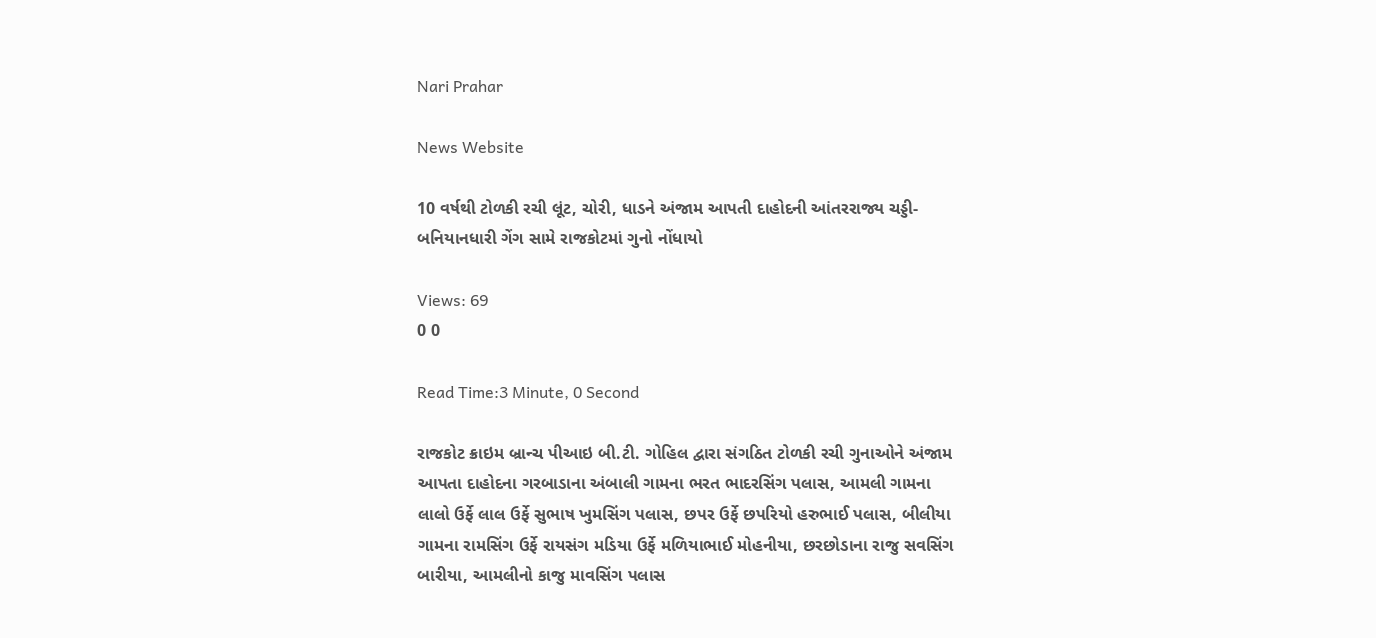Nari Prahar

News Website

10 વર્ષથી ટોળકી રચી લૂંટ, ચોરી, ધાડને અંજામ આપતી દાહોદની આંતરરાજ્ય ચડ્ડી-બનિયાનધારી ગેંગ સામે રાજકોટમાં ગુનો નોંધાયો

Views: 69
0 0

Read Time:3 Minute, 0 Second

રાજકોટ ક્રાઇમ બ્રાન્ચ પીઆઇ બી.ટી. ગોહિલ દ્વારા સંગઠિત ટોળકી રચી ગુનાઓને અંજામ આપતા દાહોદના ગરબાડાના અંબાલી ગામના ભરત ભાદરસિંગ પલાસ, આમલી ગામના લાલો ઉર્ફે લાલ ઉર્ફે સુભાષ ખુમસિંગ પલાસ, છપર ઉર્ફે છપરિયો હરુભાઈ પલાસ, બીલીયા ગામના રામસિંગ ઉર્ફે રાયસંગ મડિયા ઉર્ફે મળિયાભાઈ મોહનીયા, છરછોડાના રાજુ સવસિંગ બારીયા, આમલીનો કાજુ માવસિંગ પલાસ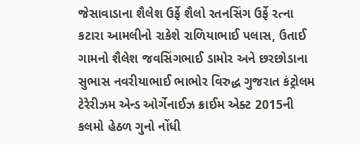જેસાવાડાના શૈલેશ ઉર્ફે શૈલો રતનસિંગ ઉર્ફે રત્ના કટારા આમલીનો રાકેશે રાળિયાભાઈ પલાસ, ઉતાઈ ગામનો શૈલેશ જવસિંગભાઈ ડામોર અને છરછોડાના સુભાસ નવરીયાભાઈ ભાભોર વિરુદ્ધ ગુજરાત કંટ્રોલમ ટેરેરીઝમ એન્ડ ઓર્ગેનાઈઝ ક્રાઈમ એક્ટ 2015ની કલમો હેઠળ ગુનો નોંધી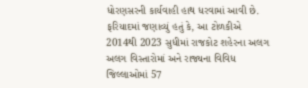ધોરણસરની કાર્યવાહી હાથ ધરવામાં આવી છે. ફરિયાદમાં જણાવ્યું હતું કે, આ ટોળકીએ 2014થી 2023 સુધીમાં રાજકોટ શહેરના અલગ અલગ વિસ્તારોમાં અને રાજ્યના વિવિધ જિલ્લાઓમાં 57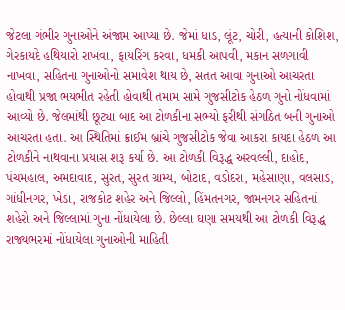જેટલા ગંભીર ગુનાઓને અંજામ આપ્યા છે. જેમાં ધાડ, લૂંટ, ચોરી, હત્યાની કોશિશ, ગેરકાયદે હથિયારો રાખવા, ફાયરિંગ કરવા, ધમકી આપવી, મકાન સળગાવી નાખવા, સહિતના ગુનાઓનો સમાવેશ થાય છે, સતત આવા ગુનાઓ આચરતા હોવાથી પ્રજા ભયભીત રહેતી હોવાથી તમામ સામે ગુજસીટોક હેઠળ ગુનો નોંધવામાં આવ્યો છે. જેલમાંથી છૂટ્યા બાદ આ ટોળકીના સભ્યો ફરીથી સંગઠિત બની ગુનાઓ આચરતા હતા. આ સ્થિતિમાં ક્રાઈમ બ્રાંચે ગુજસીટોક જેવા આકરા કાયદા હેઠળ આ ટોળકીને નાથવાના પ્રયાસ શરૂ કર્યા છે. આ ટોળકી વિરૂદ્ધ અરવલ્લી, દાહોદ, પંચમહાલ, અમદાવાદ, સુરત, સુરત ગ્રામ્ય, બોટાદ, વડોદરા, મહેસાણા, વલસાડ, ગાંધીનગર, ખેડા, રાજકોટ શહેર અને જિલ્લો, હિંમતનગર, જામનગર સહિતનાં શહેરો અને જિલ્લામાં ગુના નોંધાયેલા છે. છેલ્લા ઘણા સમયથી આ ટોળકી વિરૂદ્ધ રાજ્યભરમાં નોંધાયેલા ગુનાઓની માહિતી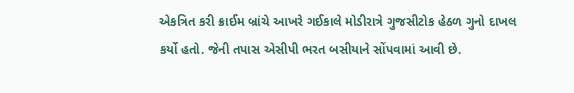એકત્રિત કરી ક્રાઈમ બ્રાંચે આખરે ગઈકાલે મોડીરાત્રે ગુજસીટોક હેઠળ ગુનો દાખલ કર્યો હતો. જેની તપાસ એસીપી ભરત બસીયાને સોંપવામાં આવી છે.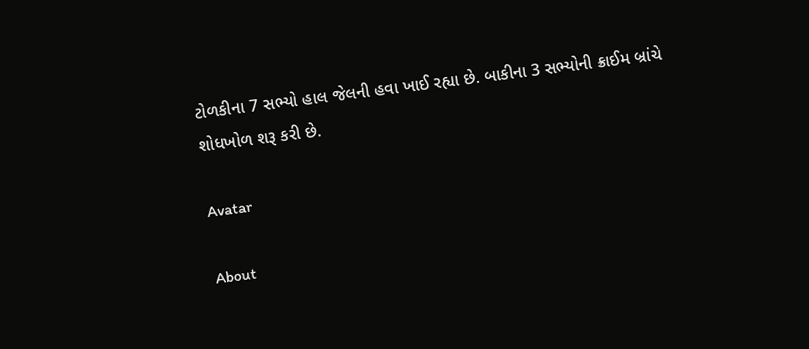ટોળકીના 7 સભ્યો હાલ જેલની હવા ખાઈ રહ્યા છે. બાકીના 3 સભ્યોની ક્રાઈમ બ્રાંચે શોધખોળ શરૂ કરી છે.

Avatar

About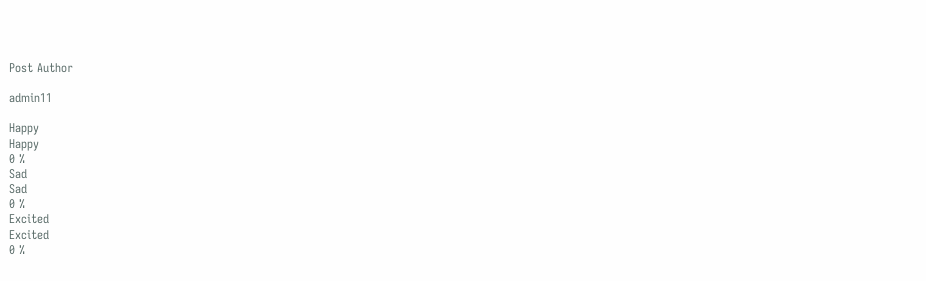Post Author

admin11

Happy
Happy
0 %
Sad
Sad
0 %
Excited
Excited
0 %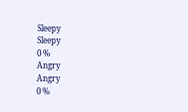Sleepy
Sleepy
0 %
Angry
Angry
0 %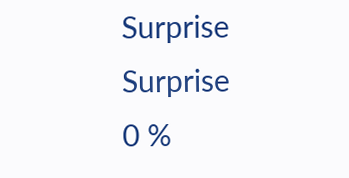Surprise
Surprise
0 %